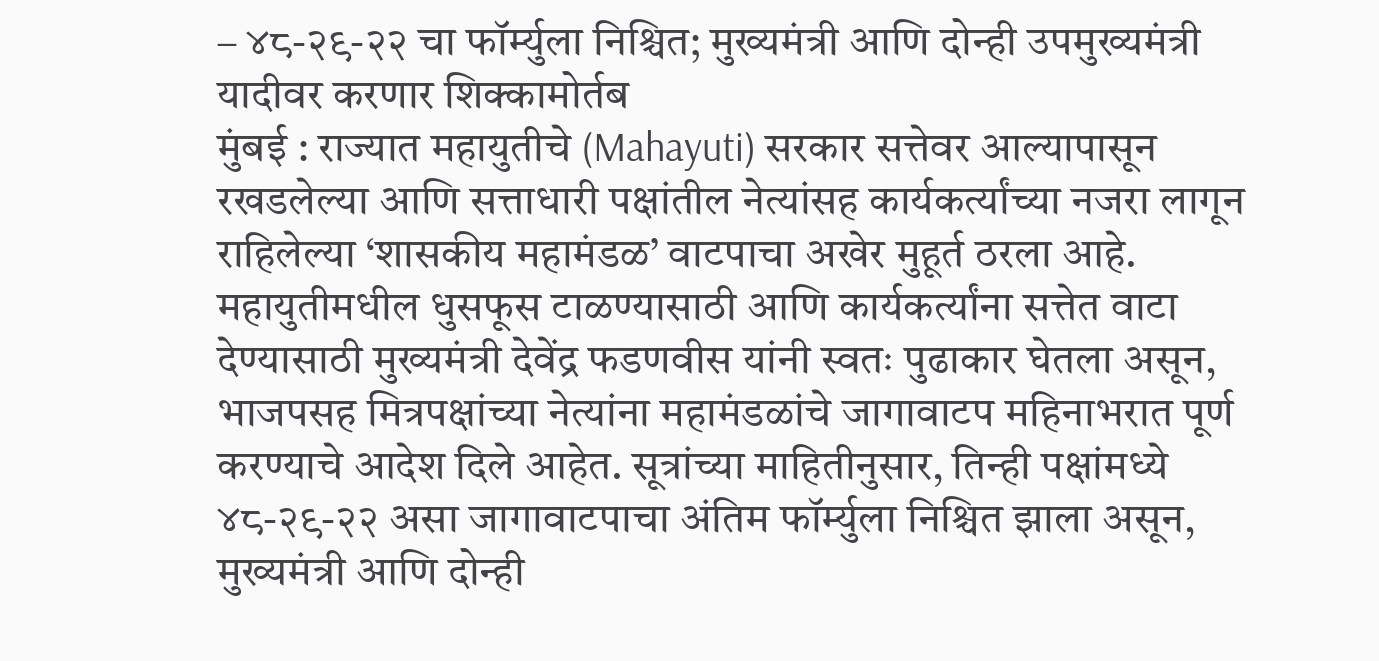– ४८-२९-२२ चा फॉर्म्युला निश्चित; मुख्यमंत्री आणि दोन्ही उपमुख्यमंत्री यादीवर करणार शिक्कामोर्तब
मुंबई : राज्यात महायुतीचे (Mahayuti) सरकार सत्तेवर आल्यापासून रखडलेल्या आणि सत्ताधारी पक्षांतील नेत्यांसह कार्यकर्त्यांच्या नजरा लागून राहिलेल्या ‘शासकीय महामंडळ’ वाटपाचा अखेर मुहूर्त ठरला आहे. महायुतीमधील धुसफूस टाळण्यासाठी आणि कार्यकर्त्यांना सत्तेत वाटा देण्यासाठी मुख्यमंत्री देवेंद्र फडणवीस यांनी स्वतः पुढाकार घेतला असून, भाजपसह मित्रपक्षांच्या नेत्यांना महामंडळांचे जागावाटप महिनाभरात पूर्ण करण्याचे आदेश दिले आहेत. सूत्रांच्या माहितीनुसार, तिन्ही पक्षांमध्ये ४८-२९-२२ असा जागावाटपाचा अंतिम फॉर्म्युला निश्चित झाला असून, मुख्यमंत्री आणि दोन्ही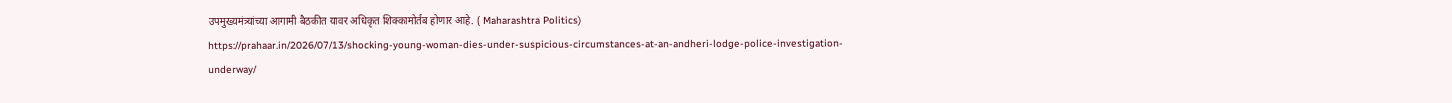उपमुख्यमंत्र्यांच्या आगामी बैठकीत यावर अधिकृत शिक्कामोर्तब होणार आहे. ( Maharashtra Politics)
https://prahaar.in/2026/07/13/shocking-young-woman-dies-under-suspicious-circumstances-at-an-andheri-lodge-police-investigation-underway/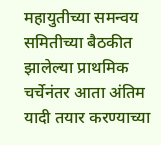महायुतीच्या समन्वय समितीच्या बैठकीत झालेल्या प्राथमिक चर्चेनंतर आता अंतिम यादी तयार करण्याच्या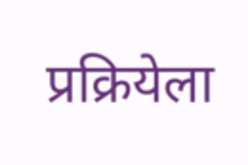प्रक्रियेला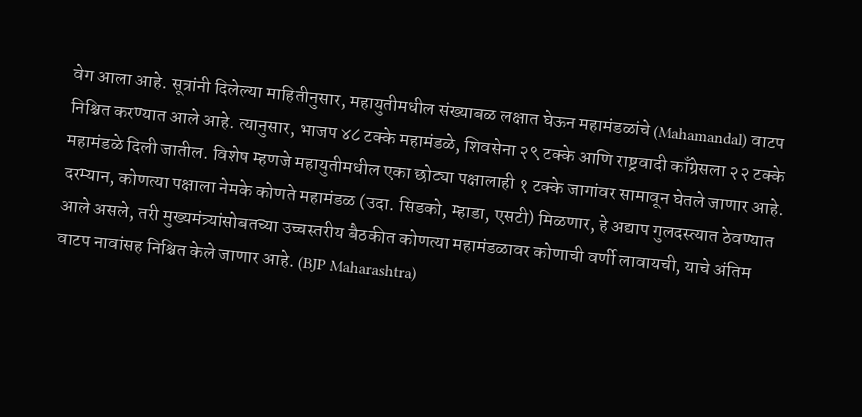वेग आला आहे. सूत्रांनी दिलेल्या माहितीनुसार, महायुतीमधील संख्याबळ लक्षात घेऊन महामंडळांचे (Mahamandal) वाटप निश्चित करण्यात आले आहे. त्यानुसार, भाजप ४८ टक्के महामंडळे, शिवसेना २९ टक्के आणि राष्ट्रवादी काँग्रेसला २२ टक्के महामंडळे दिली जातील. विशेष म्हणजे महायुतीमधील एका छोट्या पक्षालाही १ टक्के जागांवर सामावून घेतले जाणार आहे. दरम्यान, कोणत्या पक्षाला नेमके कोणते महामंडळ (उदा. सिडको, म्हाडा, एसटी) मिळणार, हे अद्याप गुलदस्त्यात ठेवण्यात आले असले, तरी मुख्यमंत्र्यांसोबतच्या उच्चस्तरीय बैठकीत कोणत्या महामंडळावर कोणाची वर्णी लावायची, याचे अंतिम वाटप नावांसह निश्चित केले जाणार आहे. (BJP Maharashtra)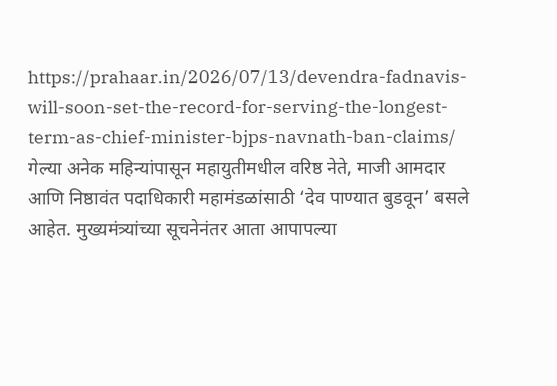https://prahaar.in/2026/07/13/devendra-fadnavis-will-soon-set-the-record-for-serving-the-longest-term-as-chief-minister-bjps-navnath-ban-claims/
गेल्या अनेक महिन्यांपासून महायुतीमधील वरिष्ठ नेते, माजी आमदार आणि निष्ठावंत पदाधिकारी महामंडळांसाठी ‘देव पाण्यात बुडवून’ बसले आहेत. मुख्यमंत्र्यांच्या सूचनेनंतर आता आपापल्या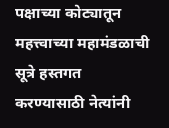पक्षाच्या कोट्यातून महत्त्वाच्या महामंडळाची सूत्रे हस्तगत करण्यासाठी नेत्यांनी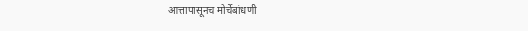आत्तापासूनच मोर्चेबांधणी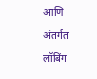आणि अंतर्गत लॉबिंग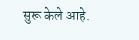सुरू केले आहे.